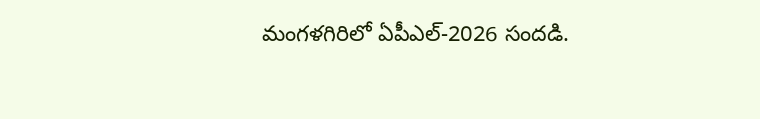మంగళగిరిలో ఏపీఎల్-2026 సందడి.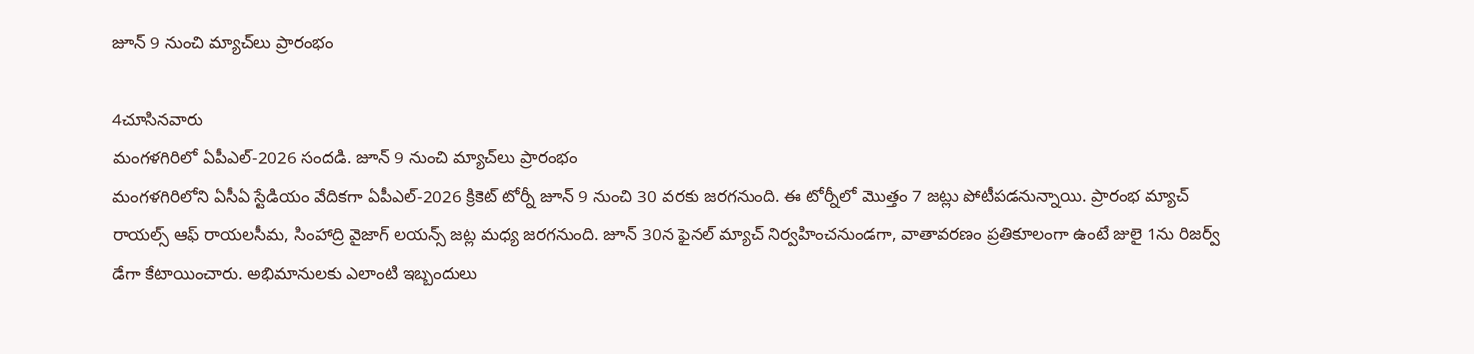జూన్ 9 నుంచి మ్యాచ్‌లు ప్రారంభం

4చూసినవారు
మంగళగిరిలో ఏపీఎల్-2026 సందడి. జూన్ 9 నుంచి మ్యాచ్‌లు ప్రారంభం
మంగళగిరిలోని ఏసీఏ స్టేడియం వేదికగా ఏపీఎల్-2026 క్రికెట్ టోర్నీ జూన్ 9 నుంచి 30 వరకు జరగనుంది. ఈ టోర్నీలో మొత్తం 7 జట్లు పోటీపడనున్నాయి. ప్రారంభ మ్యాచ్ రాయల్స్ ఆఫ్ రాయలసీమ, సింహాద్రి వైజాగ్ లయన్స్ జట్ల మధ్య జరగనుంది. జూన్ 30న ఫైనల్ మ్యాచ్ నిర్వహించనుండగా, వాతావరణం ప్రతికూలంగా ఉంటే జులై 1ను రిజర్వ్ డేగా కేటాయించారు. అభిమానులకు ఎలాంటి ఇబ్బందులు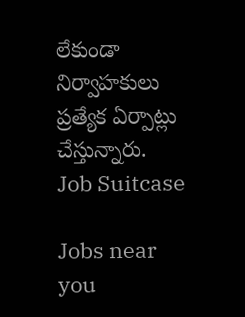లేకుండా నిర్వాహకులు ప్రత్యేక ఏర్పాట్లు చేస్తున్నారు.
Job Suitcase

Jobs near you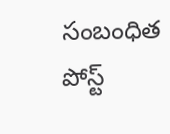సంబంధిత పోస్ట్